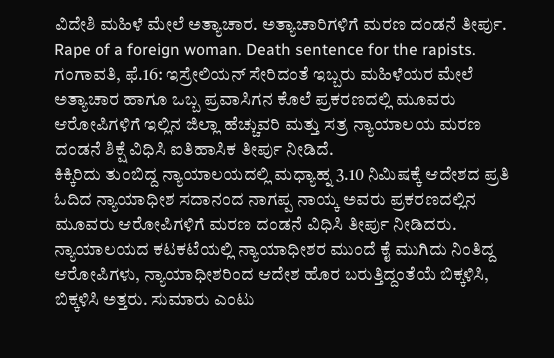ವಿದೇಶಿ ಮಹಿಳೆ ಮೇಲೆ ಅತ್ಯಾಚಾರ. ಅತ್ಯಾಚಾರಿಗಳಿಗೆ ಮರಣ ದಂಡನೆ ತೀರ್ಪು.
Rape of a foreign woman. Death sentence for the rapists.
ಗಂಗಾವತಿ, ಫೆ.16: ಇಸ್ರೇಲಿಯನ್ ಸೇರಿದಂತೆ ಇಬ್ಬರು ಮಹಿಳೆಯರ ಮೇಲೆ ಅತ್ಯಾಚಾರ ಹಾಗೂ ಒಬ್ಬ ಪ್ರವಾಸಿಗನ ಕೊಲೆ ಪ್ರಕರಣದಲ್ಲಿ ಮೂವರು ಆರೋಪಿಗಳಿಗೆ ಇಲ್ಲಿನ ಜಿಲ್ಲಾ ಹೆಚ್ಚುವರಿ ಮತ್ತು ಸತ್ರ ನ್ಯಾಯಾಲಯ ಮರಣ ದಂಡನೆ ಶಿಕ್ಷೆ ವಿಧಿಸಿ ಐತಿಹಾಸಿಕ ತೀರ್ಪು ನೀಡಿದೆ.
ಕಿಕ್ಕಿರಿದು ತುಂಬಿದ್ದ ನ್ಯಾಯಾಲಯದಲ್ಲಿ ಮಧ್ಯಾಹ್ನ 3.10 ನಿಮಿಷಕ್ಕೆ ಆದೇಶದ ಪ್ರತಿ ಓದಿದ ನ್ಯಾಯಾಧೀಶ ಸದಾನಂದ ನಾಗಪ್ಪ ನಾಯ್ಕ ಅವರು ಪ್ರಕರಣದಲ್ಲಿನ ಮೂವರು ಆರೋಪಿಗಳಿಗೆ ಮರಣ ದಂಡನೆ ವಿಧಿಸಿ ತೀರ್ಪು ನೀಡಿದರು.
ನ್ಯಾಯಾಲಯದ ಕಟಕಟೆಯಲ್ಲಿ ನ್ಯಾಯಾಧೀಶರ ಮುಂದೆ ಕೈ ಮುಗಿದು ನಿಂತಿದ್ದ ಆರೋಪಿಗಳು, ನ್ಯಾಯಾಧೀಶರಿಂದ ಆದೇಶ ಹೊರ ಬರುತ್ತಿದ್ದಂತೆಯೆ ಬಿಕ್ಕಳಿಸಿ, ಬಿಕ್ಕಳಿಸಿ ಅತ್ತರು. ಸುಮಾರು ಎಂಟು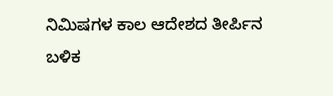ನಿಮಿಷಗಳ ಕಾಲ ಆದೇಶದ ತೀರ್ಪಿನ ಬಳಿಕ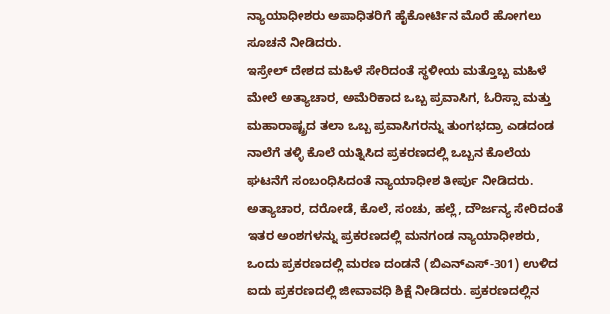ನ್ಯಾಯಾಧೀಶರು ಅಪಾಧಿತರಿಗೆ ಹೈಕೋರ್ಟಿನ ಮೊರೆ ಹೋಗಲು ಸೂಚನೆ ನೀಡಿದರು.
ಇಸ್ರೇಲ್ ದೇಶದ ಮಹಿಳೆ ಸೇರಿದಂತೆ ಸ್ಥಳೀಯ ಮತ್ತೊಬ್ಬ ಮಹಿಳೆ ಮೇಲೆ ಅತ್ಯಾಚಾರ, ಅಮೆರಿಕಾದ ಒಬ್ಬ ಪ್ರವಾಸಿಗ, ಓರಿಸ್ಸಾ ಮತ್ತು ಮಹಾರಾಷ್ಟ್ರದ ತಲಾ ಒಬ್ಬ ಪ್ರವಾಸಿಗರನ್ನು ತುಂಗಭದ್ರಾ ಎಡದಂಡ ನಾಲೆಗೆ ತಳ್ಳಿ ಕೊಲೆ ಯತ್ನಿಸಿದ ಪ್ರಕರಣದಲ್ಲಿ ಒಬ್ಬನ ಕೊಲೆಯ ಘಟನೆಗೆ ಸಂಬಂಧಿಸಿದಂತೆ ನ್ಯಾಯಾಧೀಶ ತೀರ್ಪು ನೀಡಿದರು.
ಅತ್ಯಾಚಾರ, ದರೋಡೆ, ಕೊಲೆ, ಸಂಚು, ಹಲ್ಲೆ, ದೌರ್ಜನ್ಯ ಸೇರಿದಂತೆ ಇತರ ಅಂಶಗಳನ್ನು ಪ್ರಕರಣದಲ್ಲಿ ಮನಗಂಡ ನ್ಯಾಯಾಧೀಶರು, ಒಂದು ಪ್ರಕರಣದಲ್ಲಿ ಮರಣ ದಂಡನೆ (ಬಿಎನ್ಎಸ್-301) ಉಳಿದ ಐದು ಪ್ರಕರಣದಲ್ಲಿ ಜೀವಾವಧಿ ಶಿಕ್ಷೆ ನೀಡಿದರು. ಪ್ರಕರಣದಲ್ಲಿನ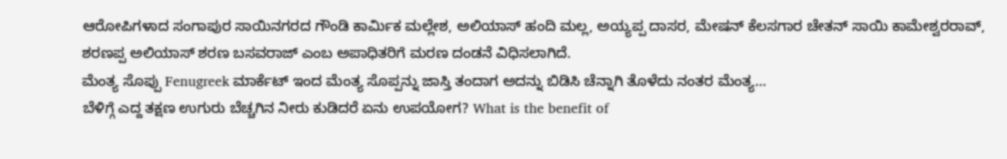ಆರೋಪಿಗಳಾದ ಸಂಗಾಪುರ ಸಾಯಿನಗರದ ಗೌಂಡಿ ಕಾರ್ಮಿಕ ಮಲ್ಲೇಶ, ಅಲಿಯಾಸ್ ಹಂದಿ ಮಲ್ಲ, ಅಯ್ಯಪ್ಪ ದಾಸರ, ಮೇಷನ್ ಕೆಲಸಗಾರ ಚೇತನ್ ಸಾಯಿ ಕಾಮೇಶ್ವರರಾವ್, ಶರಣಪ್ಪ ಅಲಿಯಾಸ್ ಶರಣ ಬಸವರಾಜ್ ಎಂಬ ಅಪಾಧಿತರಿಗೆ ಮರಣ ದಂಡನೆ ವಿಧಿಸಲಾಗಿದೆ.
ಮೆಂತ್ಯ ಸೊಪ್ಪು Fenugreek ಮಾರ್ಕೆಟ್ ಇಂದ ಮೆಂತ್ಯ ಸೊಪ್ಪನ್ನು ಜಾಸ್ತಿ ತಂದಾಗ ಅದನ್ನು ಬಿಡಿಸಿ ಚೆನ್ನಾಗಿ ತೊಳೆದು ನಂತರ ಮೆಂತ್ಯ…
ಬೆಳಿಗ್ಗೆ ಎದ್ದ ತಕ್ಷಣ ಉಗುರು ಬೆಚ್ಚಗಿನ ನೀರು ಕುಡಿದರೆ ಏನು ಉಪಯೋಗ? What is the benefit of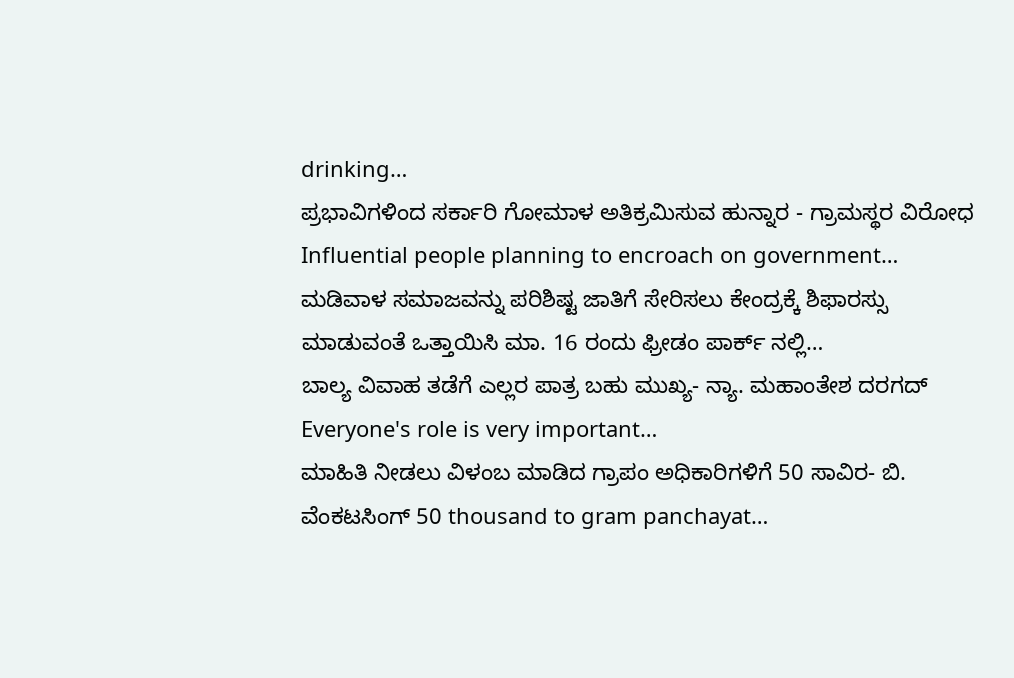drinking…
ಪ್ರಭಾವಿಗಳಿಂದ ಸರ್ಕಾರಿ ಗೋಮಾಳ ಅತಿಕ್ರಮಿಸುವ ಹುನ್ನಾರ - ಗ್ರಾಮಸ್ಥರ ವಿರೋಧ Influential people planning to encroach on government…
ಮಡಿವಾಳ ಸಮಾಜವನ್ನು ಪರಿಶಿಷ್ಟ ಜಾತಿಗೆ ಸೇರಿಸಲು ಕೇಂದ್ರಕ್ಕೆ ಶಿಫಾರಸ್ಸು ಮಾಡುವಂತೆ ಒತ್ತಾಯಿಸಿ ಮಾ. 16 ರಂದು ಫ್ರೀಡಂ ಪಾರ್ಕ್ ನಲ್ಲಿ…
ಬಾಲ್ಯ ವಿವಾಹ ತಡೆಗೆ ಎಲ್ಲರ ಪಾತ್ರ ಬಹು ಮುಖ್ಯ- ನ್ಯಾ. ಮಹಾಂತೇಶ ದರಗದ್ Everyone's role is very important…
ಮಾಹಿತಿ ನೀಡಲು ವಿಳಂಬ ಮಾಡಿದ ಗ್ರಾಪಂ ಅಧಿಕಾರಿಗಳಿಗೆ 50 ಸಾವಿರ- ಬಿ. ವೆಂಕಟಸಿಂಗ್ 50 thousand to gram panchayat…